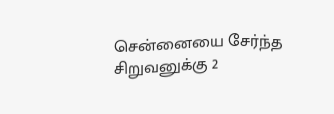சென்னையை சேர்ந்த சிறுவனுக்கு 2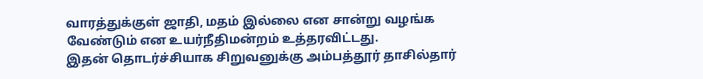வாரத்துக்குள் ஜாதி, மதம் இல்லை என சான்று வழங்க வேண்டும் என உயர்நீதிமன்றம் உத்தரவிட்டது.
இதன் தொடர்ச்சியாக சிறுவனுக்கு அம்பத்தூர் தாசில்தார்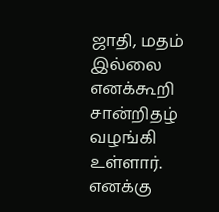ஜாதி, மதம் இல்லை எனக்கூறி சான்றிதழ் வழங்கி உள்ளார்.
எனக்கு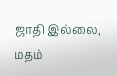ஜாதி இல்லை, மதம்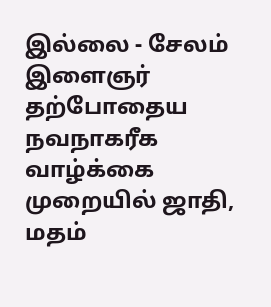இல்லை - சேலம் இளைஞர்
தற்போதைய
நவநாகரீக வாழ்க்கை முறையில் ஜாதி, மதம்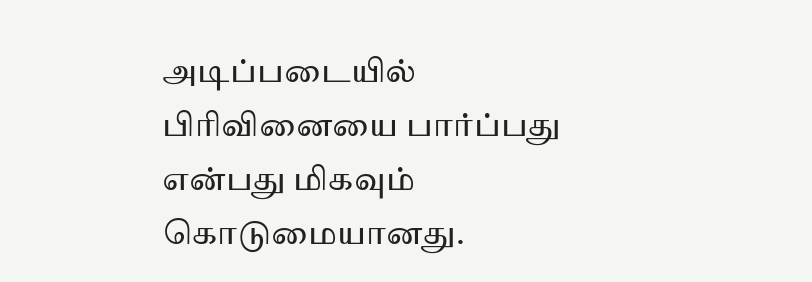அடிப்படையில் பிரிவினையை பார்ப்பது
என்பது மிகவும் கொடுமையானது.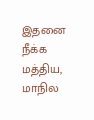இதனை நீக்க மத்திய, மாநில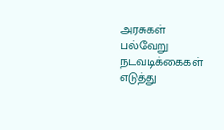அரசுகள் பல்வேறு
நடவடிக்கைகள் எடுத்து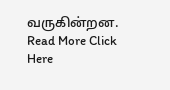வருகின்றன.
Read More Click Here